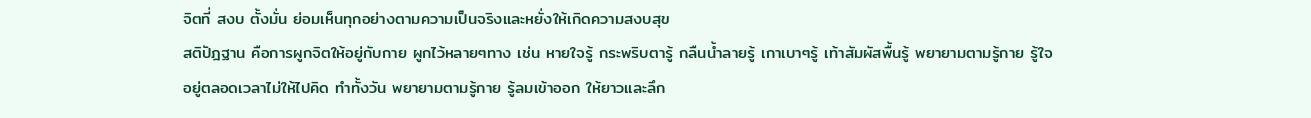จิตที่ สงบ ตั้งมั่น ย่อมเห็นทุกอย่างตามความเป็นจริงและหยั่งให้เกิดความสงบสุข
สติปัฎฐาน คือการผูกจิตให้อยู่กับกาย ผูกไว้หลายๆทาง เช่น หายใจรู้ กระพริบตารู้ กลืนน้ำลายรู้ เกาเบาๆรู้ เท้าสัมผัสพื้นรู้ พยายามตามรู้กาย รู้ใจ
อยู่ตลอดเวลาไม่ให้ไปคิด ทำทั้งวัน พยายามตามรู้กาย รู้ลมเข้าออก ให้ยาวและลึก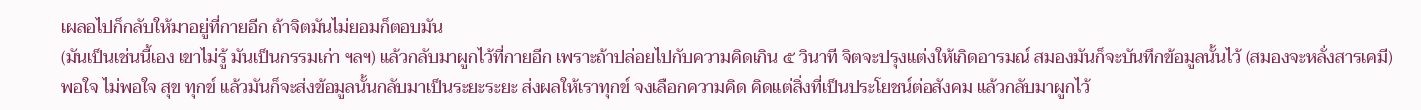เผลอไปก็กลับให้มาอยู่ที่กายอีก ถ้าจิตมันไม่ยอมก็ตอบมัน
(มันเป็นเช่นนี้เอง เขาไม่รู้ มันเป็นกรรมเก่า ฯลฯ) แล้วกลับมาผูกไว้ที่กายอีก เพราะถ้าปล่อยไปกับความคิดเกิน ๕ วินาที จิตจะปรุงแต่งให้เกิดอารมณ์ สมองมันก็จะบันทึกข้อมูลนั้นไว้ (สมองจะหลั่งสารเคมี) พอใจ ไม่พอใจ สุข ทุกข์ แล้วมันก็จะส่งข้อมูลนั้นกลับมาเป็นระยะระยะ ส่งผลให้เราทุกข์ จงเลือกความคิด คิดแต่สิ่งที่เป็นประโยชน์ต่อสังคม แล้วกลับมาผูกไว้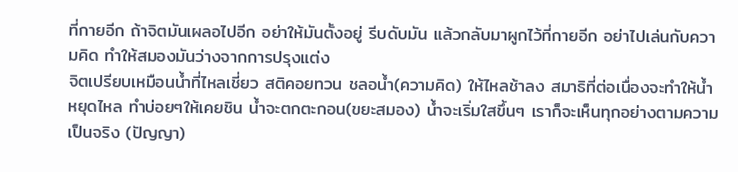ที่กายอีก ถ้าจิตมันเผลอไปอีก อย่าให้มันตั้งอยู่ รีบดับมัน แล้วกลับมาผูกไว้ที่กายอีก อย่าไปเล่นกับความคิด ทำให้สมองมันว่างจากการปรุงแต่ง
จิตเปรียบเหมือนน้ำที่ไหลเชี่ยว สติคอยทวน ชลอน้ำ(ความคิด) ให้ไหลช้าลง สมาธิที่ต่อเนื่องจะทำให้น้ำหยุดไหล ทำบ่อยๆให้เคยชิน น้ำจะตกตะกอน(ขยะสมอง) น้ำจะเริ่มใสขึ้นๆ เราก็จะเห็นทุกอย่างตามความเป็นจริง (ปัญญา)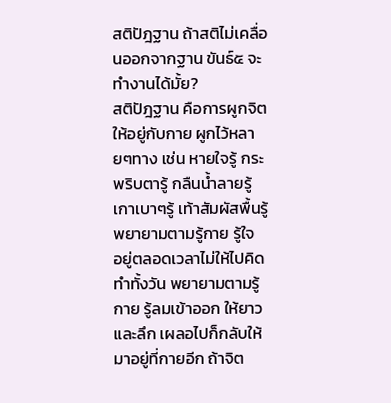สติปัฎฐาน ถ้าสติไม่เคลื่อนออกจากฐาน ขันธ์๕ จะทำงานได้มั้ย?
สติปัฎฐาน คือการผูกจิตให้อยู่กับกาย ผูกไว้หลายๆทาง เช่น หายใจรู้ กระพริบตารู้ กลืนน้ำลายรู้ เกาเบาๆรู้ เท้าสัมผัสพื้นรู้ พยายามตามรู้กาย รู้ใจ
อยู่ตลอดเวลาไม่ให้ไปคิด ทำทั้งวัน พยายามตามรู้กาย รู้ลมเข้าออก ให้ยาวและลึก เผลอไปก็กลับให้มาอยู่ที่กายอีก ถ้าจิต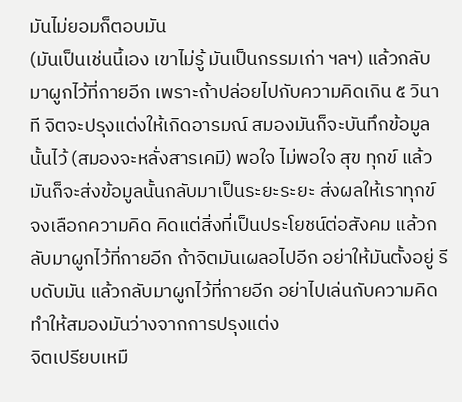มันไม่ยอมก็ตอบมัน
(มันเป็นเช่นนี้เอง เขาไม่รู้ มันเป็นกรรมเก่า ฯลฯ) แล้วกลับมาผูกไว้ที่กายอีก เพราะถ้าปล่อยไปกับความคิดเกิน ๕ วินาที จิตจะปรุงแต่งให้เกิดอารมณ์ สมองมันก็จะบันทึกข้อมูลนั้นไว้ (สมองจะหลั่งสารเคมี) พอใจ ไม่พอใจ สุข ทุกข์ แล้วมันก็จะส่งข้อมูลนั้นกลับมาเป็นระยะระยะ ส่งผลให้เราทุกข์ จงเลือกความคิด คิดแต่สิ่งที่เป็นประโยชน์ต่อสังคม แล้วกลับมาผูกไว้ที่กายอีก ถ้าจิตมันเผลอไปอีก อย่าให้มันตั้งอยู่ รีบดับมัน แล้วกลับมาผูกไว้ที่กายอีก อย่าไปเล่นกับความคิด ทำให้สมองมันว่างจากการปรุงแต่ง
จิตเปรียบเหมื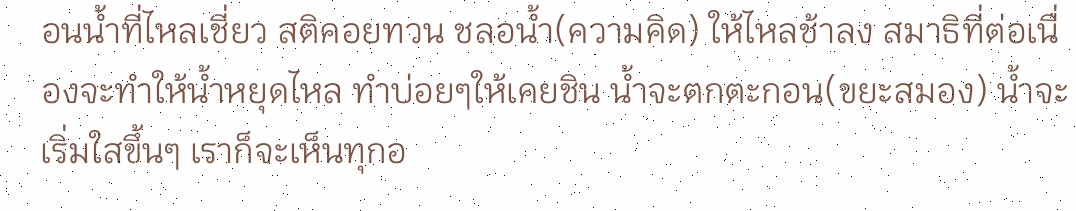อนน้ำที่ไหลเชี่ยว สติคอยทวน ชลอน้ำ(ความคิด) ให้ไหลช้าลง สมาธิที่ต่อเนื่องจะทำให้น้ำหยุดไหล ทำบ่อยๆให้เคยชิน น้ำจะตกตะกอน(ขยะสมอง) น้ำจะเริ่มใสขึ้นๆ เราก็จะเห็นทุกอ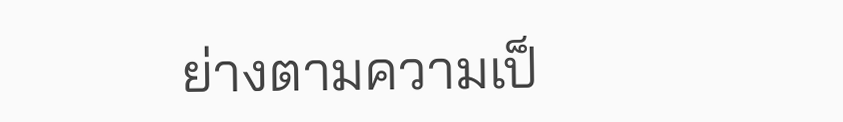ย่างตามความเป็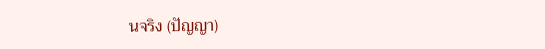นจริง (ปัญญา)